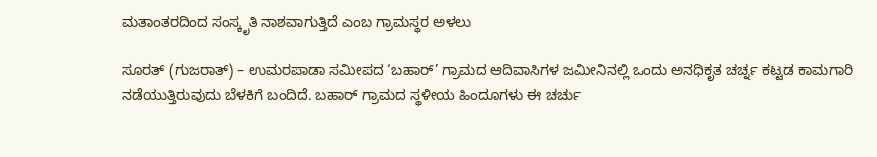ಮತಾಂತರದಿಂದ ಸಂಸ್ಕೃತಿ ನಾಶವಾಗುತ್ತಿದೆ ಎಂಬ ಗ್ರಾಮಸ್ಥರ ಅಳಲು

ಸೂರತ್ (ಗುಜರಾತ್) – ಉಮರಪಾಡಾ ಸಮೀಪದ ‘ಬಹಾರ್’ ಗ್ರಾಮದ ಆದಿವಾಸಿಗಳ ಜಮೀನಿನಲ್ಲಿ ಒಂದು ಅನಧಿಕೃತ ಚರ್ಚ್ನ ಕಟ್ಟಡ ಕಾಮಗಾರಿ ನಡೆಯುತ್ತಿರುವುದು ಬೆಳಕಿಗೆ ಬಂದಿದೆ. ಬಹಾರ್ ಗ್ರಾಮದ ಸ್ಥಳೀಯ ಹಿಂದೂಗಳು ಈ ಚರ್ಚು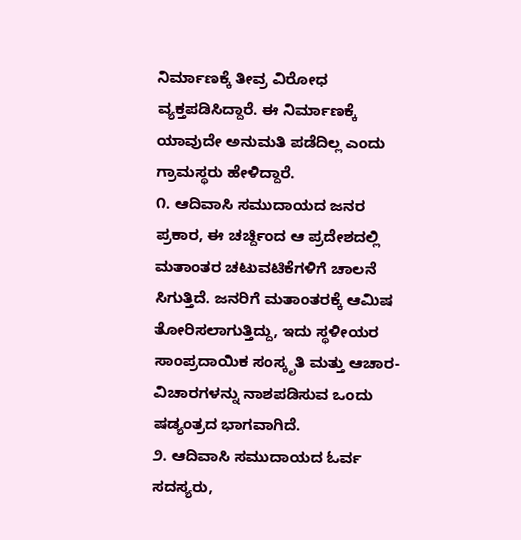ನಿರ್ಮಾಣಕ್ಕೆ ತೀವ್ರ ವಿರೋಧ ವ್ಯಕ್ತಪಡಿಸಿದ್ದಾರೆ. ಈ ನಿರ್ಮಾಣಕ್ಕೆ ಯಾವುದೇ ಅನುಮತಿ ಪಡೆದಿಲ್ಲ ಎಂದು ಗ್ರಾಮಸ್ಥರು ಹೇಳಿದ್ದಾರೆ.
೧. ಆದಿವಾಸಿ ಸಮುದಾಯದ ಜನರ ಪ್ರಕಾರ, ಈ ಚರ್ಚ್ದಿಂದ ಆ ಪ್ರದೇಶದಲ್ಲಿ ಮತಾಂತರ ಚಟುವಟಿಕೆಗಳಿಗೆ ಚಾಲನೆ ಸಿಗುತ್ತಿದೆ. ಜನರಿಗೆ ಮತಾಂತರಕ್ಕೆ ಆಮಿಷ ತೋರಿಸಲಾಗುತ್ತಿದ್ದು, ಇದು ಸ್ಥಳೀಯರ ಸಾಂಪ್ರದಾಯಿಕ ಸಂಸ್ಕೃತಿ ಮತ್ತು ಆಚಾರ-ವಿಚಾರಗಳನ್ನು ನಾಶಪಡಿಸುವ ಒಂದು ಷಡ್ಯಂತ್ರದ ಭಾಗವಾಗಿದೆ.
೨. ಆದಿವಾಸಿ ಸಮುದಾಯದ ಓರ್ವ ಸದಸ್ಯರು,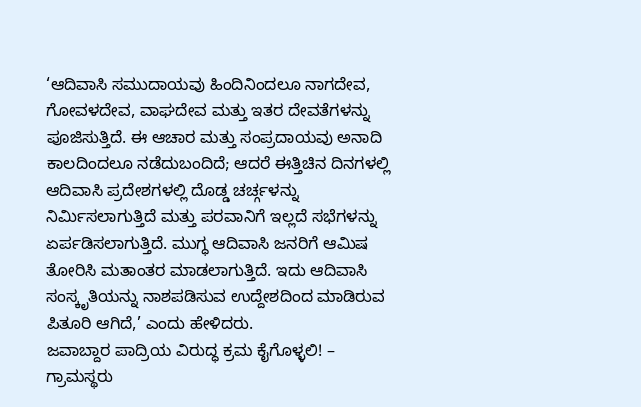‘ಆದಿವಾಸಿ ಸಮುದಾಯವು ಹಿಂದಿನಿಂದಲೂ ನಾಗದೇವ, ಗೋವಳದೇವ, ವಾಘದೇವ ಮತ್ತು ಇತರ ದೇವತೆಗಳನ್ನು ಪೂಜಿಸುತ್ತಿದೆ. ಈ ಆಚಾರ ಮತ್ತು ಸಂಪ್ರದಾಯವು ಅನಾದಿ ಕಾಲದಿಂದಲೂ ನಡೆದುಬಂದಿದೆ; ಆದರೆ ಈತ್ತಿಚಿನ ದಿನಗಳಲ್ಲಿ ಆದಿವಾಸಿ ಪ್ರದೇಶಗಳಲ್ಲಿ ದೊಡ್ಡ ಚರ್ಚ್ಗಳನ್ನು ನಿರ್ಮಿಸಲಾಗುತ್ತಿದೆ ಮತ್ತು ಪರವಾನಿಗೆ ಇಲ್ಲದೆ ಸಭೆಗಳನ್ನು ಏರ್ಪಡಿಸಲಾಗುತ್ತಿದೆ. ಮುಗ್ಧ ಆದಿವಾಸಿ ಜನರಿಗೆ ಆಮಿಷ ತೋರಿಸಿ ಮತಾಂತರ ಮಾಡಲಾಗುತ್ತಿದೆ. ಇದು ಆದಿವಾಸಿ ಸಂಸ್ಕೃತಿಯನ್ನು ನಾಶಪಡಿಸುವ ಉದ್ದೇಶದಿಂದ ಮಾಡಿರುವ ಪಿತೂರಿ ಆಗಿದೆ,’ ಎಂದು ಹೇಳಿದರು.
ಜವಾಬ್ದಾರ ಪಾದ್ರಿಯ ವಿರುದ್ಧ ಕ್ರಮ ಕೈಗೊಳ್ಳಲಿ! – ಗ್ರಾಮಸ್ಥರು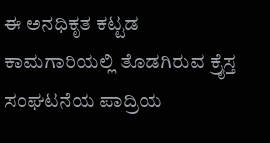ಈ ಅನಧಿಕೃತ ಕಟ್ಟಡ ಕಾಮಗಾರಿಯಲ್ಲಿ ತೊಡಗಿರುವ ಕ್ರೈಸ್ತ ಸಂಘಟನೆಯ ಪಾದ್ರಿಯ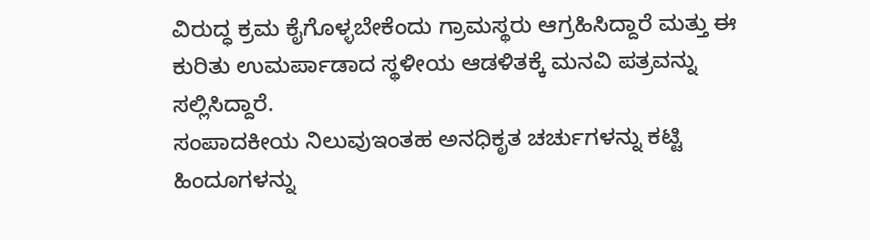ವಿರುದ್ಧ ಕ್ರಮ ಕೈಗೊಳ್ಳಬೇಕೆಂದು ಗ್ರಾಮಸ್ಥರು ಆಗ್ರಹಿಸಿದ್ದಾರೆ ಮತ್ತು ಈ ಕುರಿತು ಉಮರ್ಪಾಡಾದ ಸ್ಥಳೀಯ ಆಡಳಿತಕ್ಕೆ ಮನವಿ ಪತ್ರವನ್ನು ಸಲ್ಲಿಸಿದ್ದಾರೆ.
ಸಂಪಾದಕೀಯ ನಿಲುವುಇಂತಹ ಅನಧಿಕೃತ ಚರ್ಚುಗಳನ್ನು ಕಟ್ಟಿ ಹಿಂದೂಗಳನ್ನು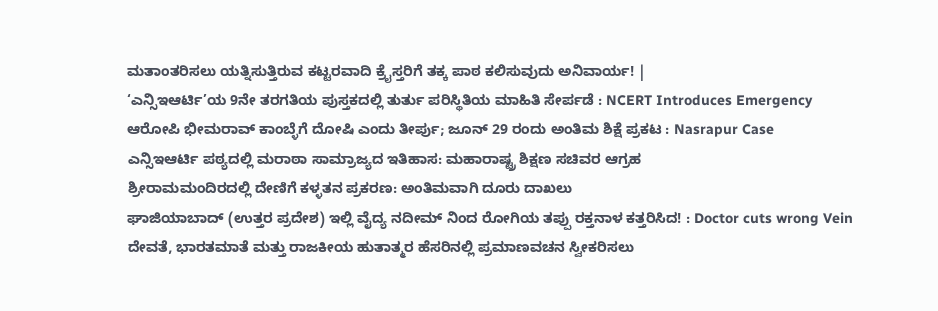ಮತಾಂತರಿಸಲು ಯತ್ನಿಸುತ್ತಿರುವ ಕಟ್ಟರವಾದಿ ಕ್ರೈಸ್ತರಿಗೆ ತಕ್ಕ ಪಾಠ ಕಲಿಸುವುದು ಅನಿವಾರ್ಯ! |
‘ಎನ್ಸಿಇಆರ್ಟಿ’ಯ 9ನೇ ತರಗತಿಯ ಪುಸ್ತಕದಲ್ಲಿ ತುರ್ತು ಪರಿಸ್ಥಿತಿಯ ಮಾಹಿತಿ ಸೇರ್ಪಡೆ : NCERT Introduces Emergency
ಆರೋಪಿ ಭೀಮರಾವ್ ಕಾಂಬ್ಳೆಗೆ ದೋಷಿ ಎಂದು ತೀರ್ಪು; ಜೂನ್ 29 ರಂದು ಅಂತಿಮ ಶಿಕ್ಷೆ ಪ್ರಕಟ : Nasrapur Case
ಎನ್ಸಿಇಆರ್ಟಿ ಪಠ್ಯದಲ್ಲಿ ಮರಾಠಾ ಸಾಮ್ರಾಜ್ಯದ ಇತಿಹಾಸ: ಮಹಾರಾಷ್ಟ್ರ ಶಿಕ್ಷಣ ಸಚಿವರ ಆಗ್ರಹ
ಶ್ರೀರಾಮಮಂದಿರದಲ್ಲಿ ದೇಣಿಗೆ ಕಳ್ಳತನ ಪ್ರಕರಣ: ಅಂತಿಮವಾಗಿ ದೂರು ದಾಖಲು
ಘಾಜಿಯಾಬಾದ್ (ಉತ್ತರ ಪ್ರದೇಶ) ಇಲ್ಲಿ ವೈದ್ಯ ನದೀಮ್ ನಿಂದ ರೋಗಿಯ ತಪ್ಪು ರಕ್ತನಾಳ ಕತ್ತರಿಸಿದ! : Doctor cuts wrong Vein
ದೇವತೆ, ಭಾರತಮಾತೆ ಮತ್ತು ರಾಜಕೀಯ ಹುತಾತ್ಮರ ಹೆಸರಿನಲ್ಲಿ ಪ್ರಮಾಣವಚನ ಸ್ವೀಕರಿಸಲು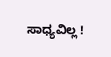ಸಾಧ್ಯವಿಲ್ಲ !